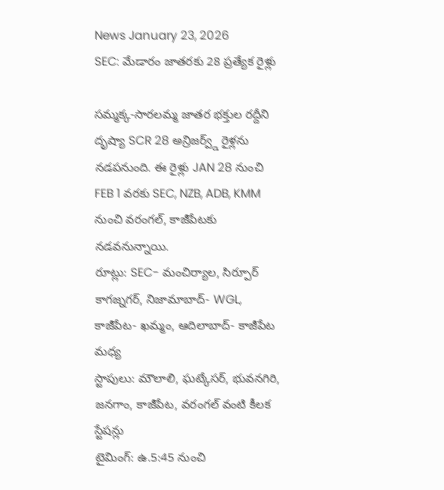News January 23, 2026
SEC: మేడారం జాతరకు 28 ప్రత్యేక రైళ్లు

సమ్మక్క-సారలమ్మ జాతర భక్తుల రద్దీని దృష్యా SCR 28 అన్రిజర్వ్డ్ రైళ్లను నడపనుంది. ఈ రైళ్లు JAN 28 నుంచి FEB 1 వరకు SEC, NZB, ADB, KMM నుంచి వరంగల్, కాజీపేటకు నడవనున్నాయి.
రూట్లు: SEC- మంచిర్యాల, సిర్పూర్ కాగజ్నగర్, నిజామాబాద్- WGL, కాజీపేట- ఖమ్మం, ఆదిలాబాద్- కాజీపేట మధ్య
స్టాపులు: మౌలాలి, ఘట్కేసర్, భువనగిరి, జనగాం, కాజీపేట, వరంగల్ వంటి కీలక స్టేషన్లు
టైమింగ్: ఉ.5:45 నుంచి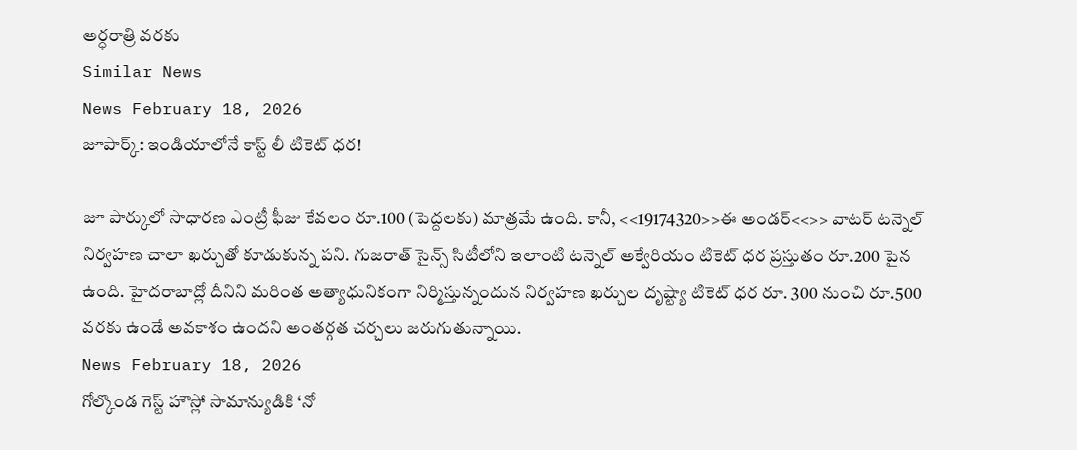అర్ధరాత్రి వరకు
Similar News
News February 18, 2026
జూపార్క్: ఇండియాలోనే కాస్ట్ లీ టికెట్ ధర!

జూ పార్కులో సాధారణ ఎంట్రీ ఫీజు కేవలం రూ.100 (పెద్దలకు) మాత్రమే ఉంది. కానీ, <<19174320>>ఈ అండర్<<>> వాటర్ టన్నెల్ నిర్వహణ చాలా ఖర్చుతో కూడుకున్న పని. గుజరాత్ సైన్స్ సిటీలోని ఇలాంటి టన్నెల్ అక్వేరియం టికెట్ ధర ప్రస్తుతం రూ.200 పైన ఉంది. హైదరాబాద్లో దీనిని మరింత అత్యాధునికంగా నిర్మిస్తున్నందున నిర్వహణ ఖర్చుల దృష్ట్యా టికెట్ ధర రూ. 300 నుంచి రూ.500 వరకు ఉండే అవకాశం ఉందని అంతర్గత చర్చలు జరుగుతున్నాయి.
News February 18, 2026
గోల్కొండ గెస్ట్ హౌస్లో సామాన్యుడికి ‘నో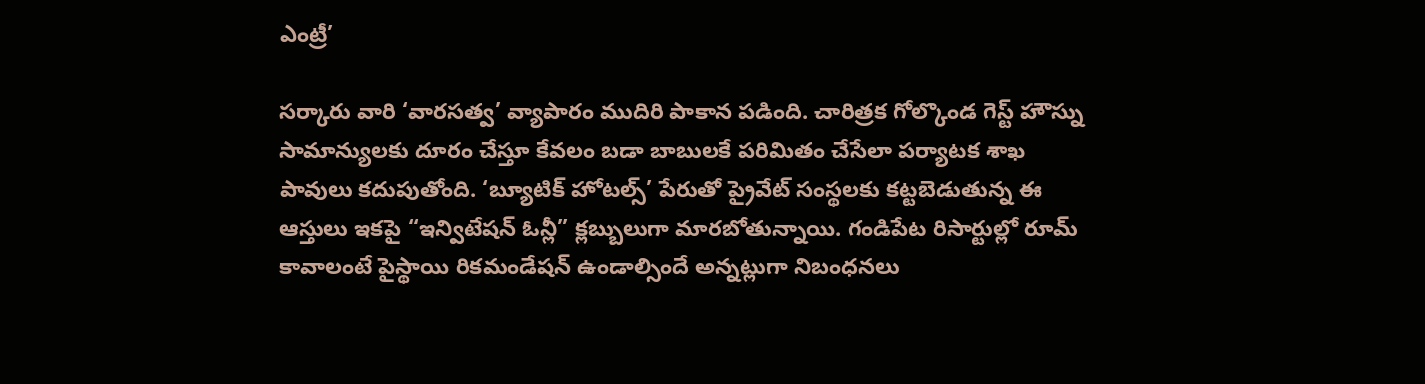ఎంట్రీ’

సర్కారు వారి ‘వారసత్వ’ వ్యాపారం ముదిరి పాకాన పడింది. చారిత్రక గోల్కొండ గెస్ట్ హౌస్ను సామాన్యులకు దూరం చేస్తూ కేవలం బడా బాబులకే పరిమితం చేసేలా పర్యాటక శాఖ పావులు కదుపుతోంది. ‘బ్యూటిక్ హోటల్స్’ పేరుతో ప్రైవేట్ సంస్థలకు కట్టబెడుతున్న ఈ ఆస్తులు ఇకపై “ఇన్విటేషన్ ఓన్లీ” క్లబ్బులుగా మారబోతున్నాయి. గండిపేట రిసార్టుల్లో రూమ్ కావాలంటే పైస్థాయి రికమండేషన్ ఉండాల్సిందే అన్నట్లుగా నిబంధనలు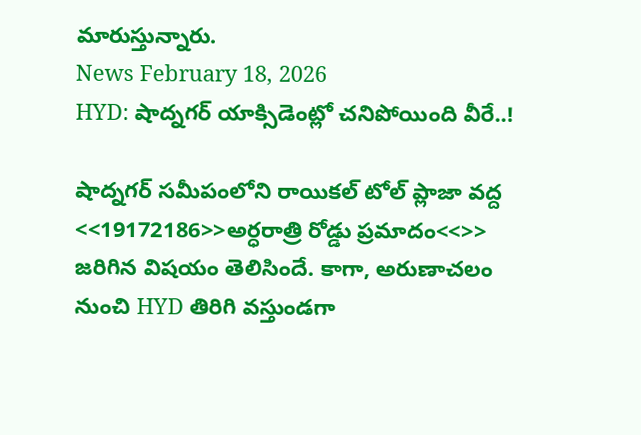మారుస్తున్నారు.
News February 18, 2026
HYD: షాద్నగర్ యాక్సిడెంట్లో చనిపోయింది వీరే..!

షాద్నగర్ సమీపంలోని రాయికల్ టోల్ ప్లాజా వద్ద <<19172186>>అర్ధరాత్రి రోడ్డు ప్రమాదం<<>> జరిగిన విషయం తెలిసిందే. కాగా, అరుణాచలం నుంచి HYD తిరిగి వస్తుండగా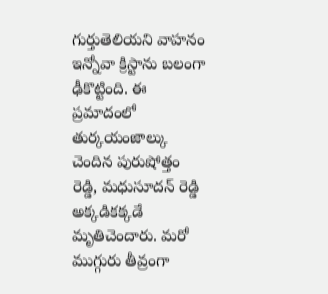గుర్తుతెలియని వాహనం ఇన్నోవా క్రిస్టాను బలంగా ఢీకొట్టింది. ఈ ప్రమాదంలో తుర్కయంజాల్కు చెందిన పురుషోత్తం రెడ్డి, మధుసూదన్ రెడ్డి అక్కడికక్కడే మృతిచెందారు. మరో ముగ్గురు తీవ్రంగా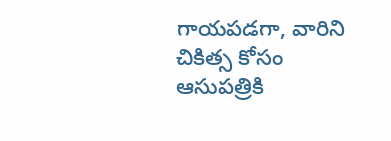గాయపడగా, వారిని చికిత్స కోసం ఆసుపత్రికి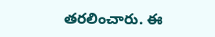తరలించారు. ఈ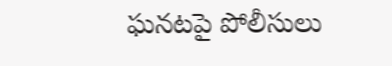ఘనటపై పోలీసులు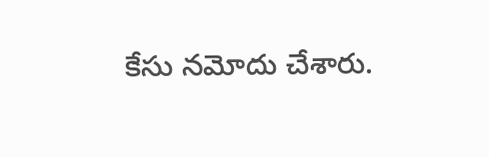కేసు నమోదు చేశారు.